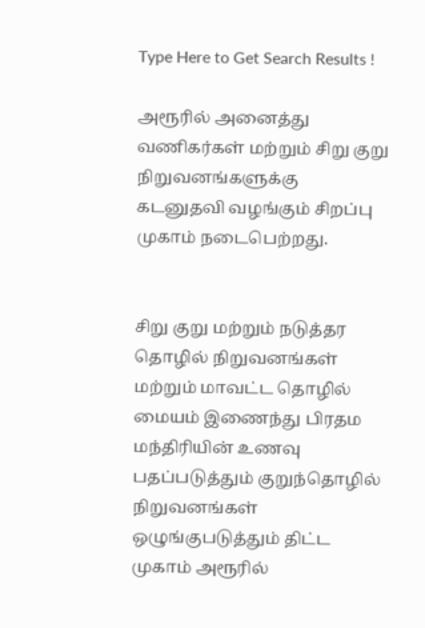Type Here to Get Search Results !

அரூரில் அனைத்து வணிகர்கள் மற்றும் சிறு குறு நிறுவனங்களுக்கு கடனுதவி வழங்கும் சிறப்பு முகாம் நடைபெற்றது.


சிறு குறு மற்றும் நடுத்தர தொழில் நிறுவனங்கள் மற்றும் மாவட்ட தொழில் மையம் இணைந்து பிரதம மந்திரியின் உணவு பதப்படுத்தும் குறுந்தொழில் நிறுவனங்கள் ஒழுங்குபடுத்தும் திட்ட முகாம் அரூரில்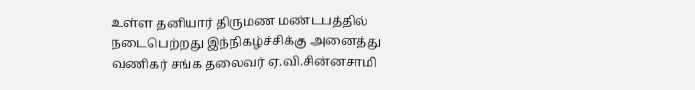உள்ள தனியார் திருமண மண்டபத்தில்  நடைபெற்றது இந்நிகழ்ச்சிக்கு அனைத்து வணிகர் சங்க தலைவர் ஏ.வி.சின்னசாமி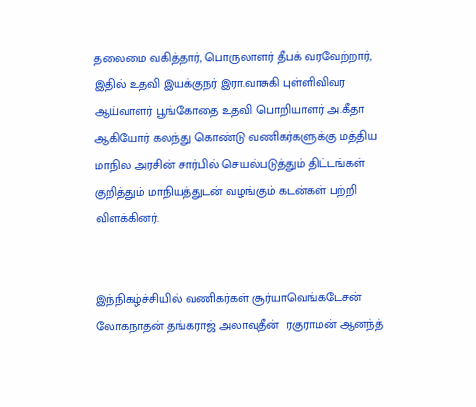தலைமை வகித்தார், பொருலாளர் தீபக் வரவேற்றார், இதில் உதவி இயக்குநர் இரா.வாசுகி புள்ளிவிவர ஆய்வாளர் பூங்கோதை உதவி பொறியாளர் அ.கீதா ஆகியோர் கலந்து கொண்டு வணிகர்களுக்கு மத்திய மாநில அரசின் சார்பில் செயல்படுத்தும் திட்டங்கள் குறித்தும் மாநியத்துடன் வழங்கும் கடன்கள் பற்றி விளக்கினர்.


இந்நிகழ்ச்சியில் வணிகர்கள் சூர்யாவெங்கடேசன் லோகநாதன் தங்கராஜ் அலாவுதீன்  ரகுராமன் ஆனந்த்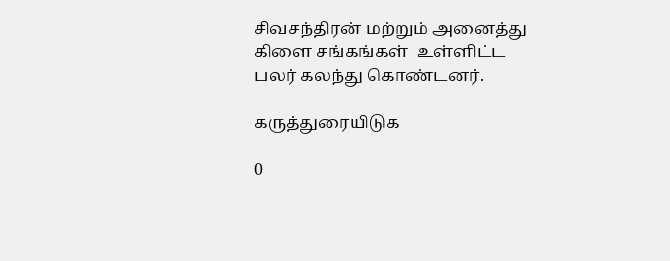சிவசந்திரன் மற்றும் அனைத்து கிளை சங்கங்கள்  உள்ளிட்ட பலர் கலந்து கொண்டனர்.

கருத்துரையிடுக

0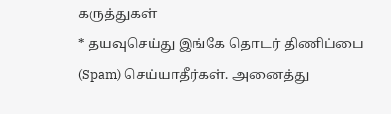கருத்துகள்
* தயவுசெய்து இங்கே தொடர் திணிப்பை (Spam) செய்யாதீர்கள். அனைத்து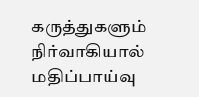கருத்துகளும் நிர்வாகியால் மதிப்பாய்வு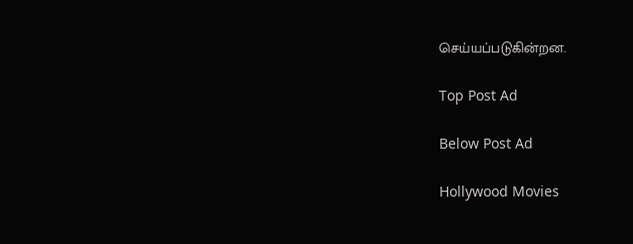செய்யப்படுகின்றன.

Top Post Ad

Below Post Ad

Hollywood Movies